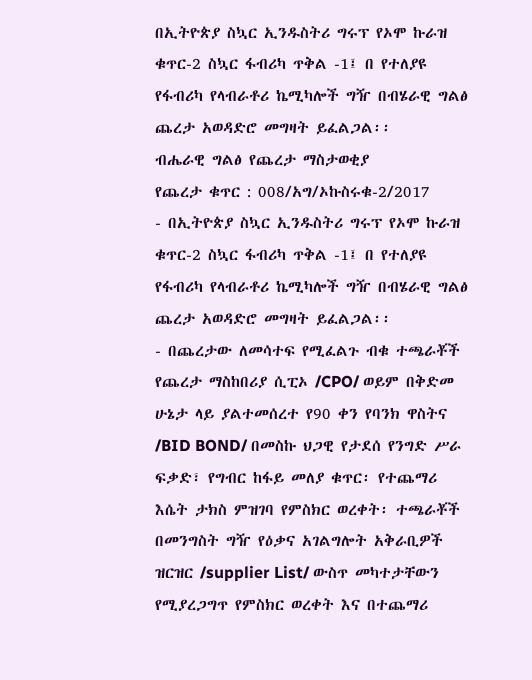በኢትዮጵያ ስኳር ኢንዱስትሪ ግሩፕ የኦሞ ኩራዝ ቁጥር-2 ስኳር ፋብሪካ ጥቅል -1፤ በ የተለያዩ የፋብሪካ የላብራቶሪ ኬሚካሎች ግዥ በብሄራዊ ግልፅ ጨረታ አወዳድሮ መግዛት ይፈልጋል፡፡
ብሔራዊ ግልፅ የጨረታ ማስታወቂያ
የጨረታ ቁጥር : 008/አግ/ኦኩስሩቁ-2/2017
- በኢትዮጵያ ስኳር ኢንዱስትሪ ግሩፕ የኦሞ ኩራዝ ቁጥር-2 ስኳር ፋብሪካ ጥቅል -1፤ በ የተለያዩ የፋብሪካ የላብራቶሪ ኬሚካሎች ግዥ በብሄራዊ ግልፅ ጨረታ አወዳድሮ መግዛት ይፈልጋል፡፡
- በጨረታው ለመሳተፍ የሚፈልጉ ብቁ ተጫራቾች የጨረታ ማስከበሪያ ሲፒኦ /CPO/ ወይም በቅድመ ሁኔታ ላይ ያልተመሰረተ የ90 ቀን የባንክ ዋስትና /BID BOND/ በመስኩ ህጋዊ የታደሰ የንግድ ሥራ ፍቃድ፣ የግብር ከፋይ መለያ ቁጥር፡ የተጨማሪ እሴት ታክስ ምዝገባ የምስክር ወረቀት፡ ተጫራቾች በመንግስት ግዥ የዕቃና አገልግሎት አቅራቢዎች ዝርዝር /supplier List/ ውስጥ መካተታቸውን የሚያረጋግጥ የምስክር ወረቀት እና በተጨማሪ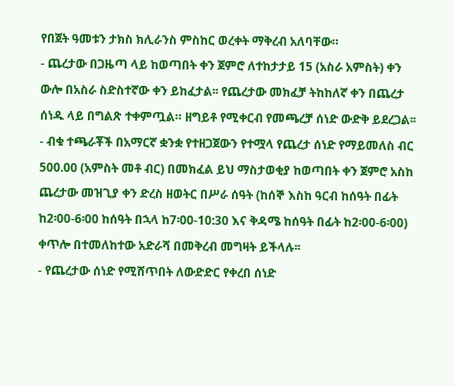የበጀት ዓመቱን ታክስ ክሊራንስ ምስከር ወረቀት ማቅረብ አለባቸው።
- ጨረታው በጋዜጣ ላይ ከወጣበት ቀን ጀምሮ ለተከታታይ 15 (አስራ አምስት) ቀን ውሎ በአስራ ስድስተኛው ቀን ይከፈታል፡፡ የጨረታው መክፈቻ ትከከለኛ ቀን በጨረታ ሰነዱ ላይ በግልጽ ተቀምጧል። ዘግይቶ የሚቀርብ የመጫረቻ ሰነድ ውድቅ ይደረጋል፡፡
- ብቁ ተጫራቾች በአማርኛ ቋንቋ የተዘጋጀውን የተሟላ የጨረታ ሰነድ የማይመለስ ብር 500.00 (አምስት መቶ ብር) በመክፈል ይህ ማስታወቂያ ከወጣበት ቀን ጀምሮ አስከ ጨረታው መዝጊያ ቀን ድረስ ዘወትር በሥራ ሰዓት (ከሰኞ እስከ ዓርብ ከሰዓት በፊት ከ2፡00-6፡00 ከሰዓት በኋላ ከ7፡00-10:30 እና ቅዳሜ ከሰዓት በፊት ከ2፡00-6፡00) ቀጥሎ በተመለከተው አድራሻ በመቅረብ መግዛት ይችላሉ፡፡
- የጨረታው ሰነድ የሚሸጥበት ለውድድር የቀረበ ሰነድ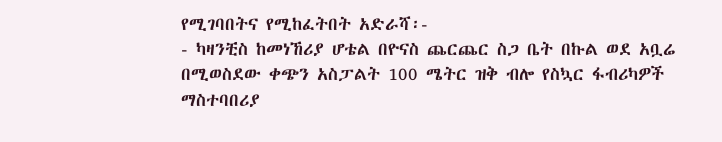የሚገባበትና የሚከፈትበት አድራሻ፡-
- ካዛንቺስ ከመነኸሪያ ሆቴል በዮናስ ጨርጨር ስጋ ቤት በኩል ወደ አቧሬ በሚወስደው ቀጭን አስፓልት 100 ሜትር ዝቅ ብሎ የስኳር ፋብሪካዎች ማስተባበሪያ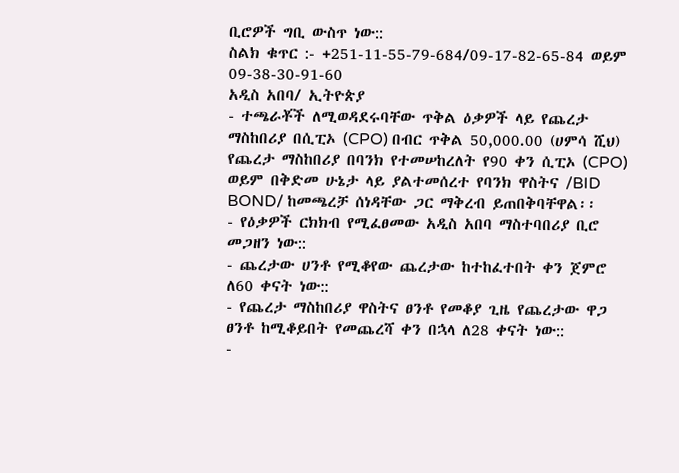ቢሮዎች ግቢ ውስጥ ነው::
ስልክ ቁጥር :- +251-11-55-79-684/09-17-82-65-84 ወይም 09-38-30-91-60
አዲስ አበባ/ ኢትዮጵያ
- ተጫራቾች ለሚወዳደሩባቸው ጥቅል ዕቃዎች ላይ የጨረታ ማስከበሪያ በሲፒኦ (CPO) በብር ጥቅል 50,000.00 (ሀምሳ ሺህ) የጨረታ ማስከበሪያ በባንክ የተመሠከረለት የ90 ቀን ሲፒኦ (CPO) ወይም በቅድመ ሁኔታ ላይ ያልተመሰረተ የባንክ ዋስትና /BID BOND/ ከመጫረቻ ሰነዳቸው ጋር ማቅረብ ይጠበቅባቸዋል፡፡
- የዕቃዎች ርክክብ የሚፈፀመው አዲስ አበባ ማስተባበሪያ ቢሮ መጋዘን ነው::
- ጨረታው ሀንቶ የሚቆየው ጨረታው ከተከፈተበት ቀን ጀምሮ ለ60 ቀናት ነው::
- የጨረታ ማስከበሪያ ዋስትና ፀንቶ የመቆያ ጊዜ የጨረታው ዋጋ ፀንቶ ከሚቆይበት የመጨረሻ ቀን በኋላ ለ28 ቀናት ነው::
-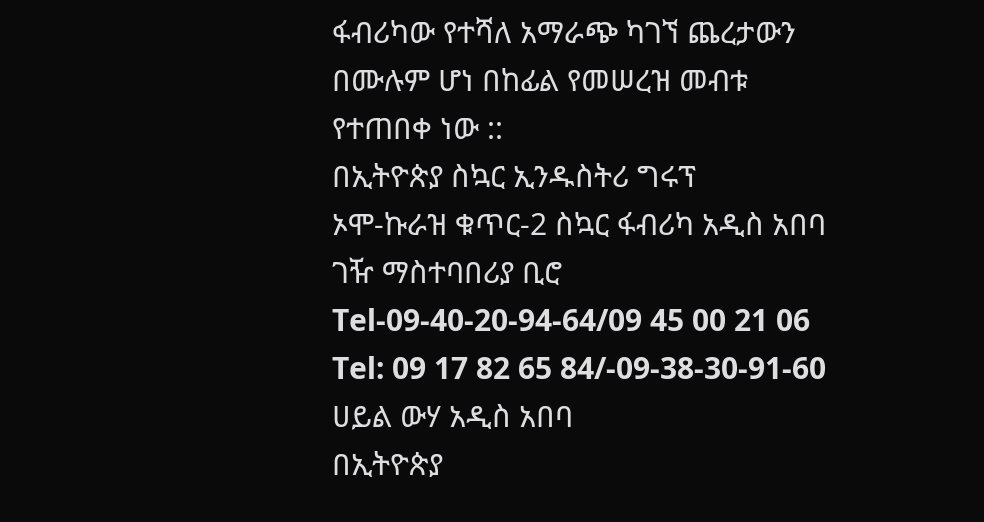ፋብሪካው የተሻለ አማራጭ ካገኘ ጨረታውን በሙሉም ሆነ በከፊል የመሠረዝ መብቱ የተጠበቀ ነው ::
በኢትዮጵያ ስኳር ኢንዱስትሪ ግሩፕ
ኦሞ-ኩራዝ ቁጥር-2 ስኳር ፋብሪካ አዲስ አበባ ገዥ ማስተባበሪያ ቢሮ
Tel-09-40-20-94-64/09 45 00 21 06 Tel: 09 17 82 65 84/-09-38-30-91-60
ሀይል ውሃ አዲስ አበባ
በኢትዮጵያ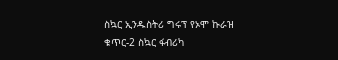ስኳር ኢንዱስትሪ ግሩፕ የኦሞ ኩራዝ
ቁጥር-2 ስኳር ፋብሪካ